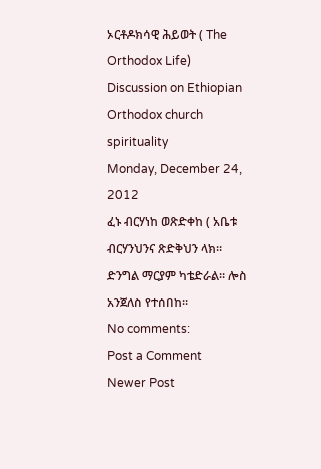ኦርቶዶክሳዊ ሕይወት ( The Orthodox Life)
Discussion on Ethiopian Orthodox church spirituality
Monday, December 24, 2012
ፈኑ ብርሃነከ ወጽድቀከ ( አቤቱ ብርሃንህንና ጽድቅህን ላክ።
ድንግል ማርያም ካቴድራል። ሎስ አንጀለስ የተሰበከ።
No comments:
Post a Comment
Newer Post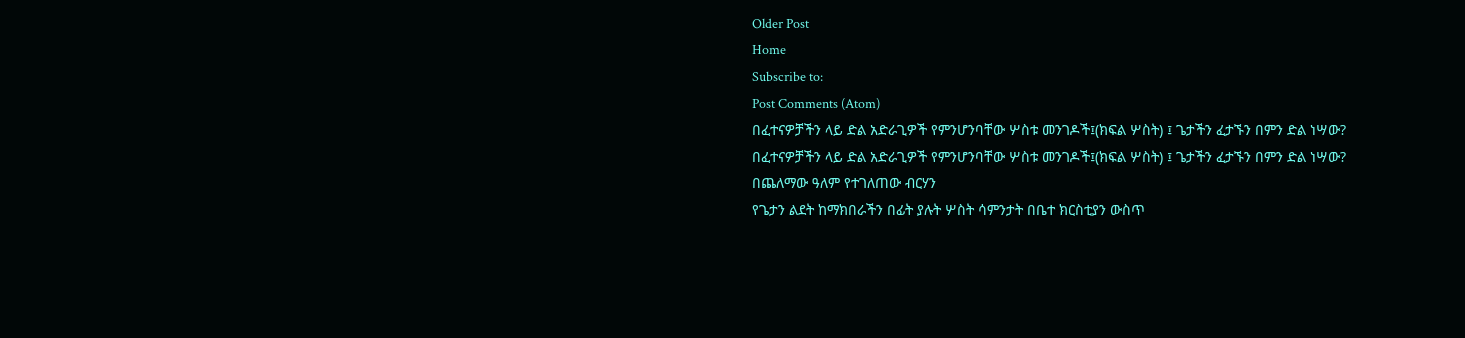Older Post
Home
Subscribe to:
Post Comments (Atom)
በፈተናዎቻችን ላይ ድል አድራጊዎች የምንሆንባቸው ሦስቱ መንገዶች፤(ክፍል ሦስት) ፤ ጌታችን ፈታኙን በምን ድል ነሣው?
በፈተናዎቻችን ላይ ድል አድራጊዎች የምንሆንባቸው ሦስቱ መንገዶች፤(ክፍል ሦስት) ፤ ጌታችን ፈታኙን በምን ድል ነሣው?
በጨለማው ዓለም የተገለጠው ብርሃን
የጌታን ልደት ከማክበራችን በፊት ያሉት ሦስት ሳምንታት በቤተ ክርስቲያን ውስጥ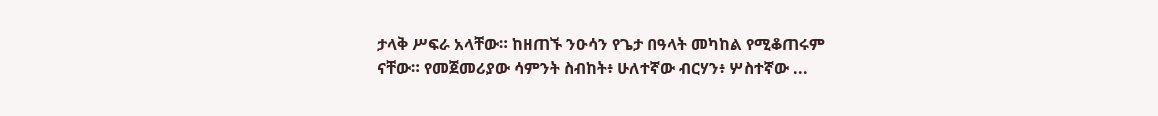ታላቅ ሥፍራ አላቸው። ከዘጠኙ ንዑሳን የጌታ በዓላት መካከል የሚቆጠሩም ናቸው። የመጀመሪያው ሳምንት ስብከት፥ ሁለተኛው ብርሃን፥ ሦስተኛው ...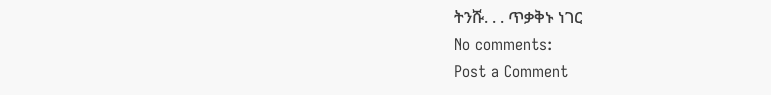ትንሹ. . . ጥቃቅኑ ነገር
No comments:
Post a Comment